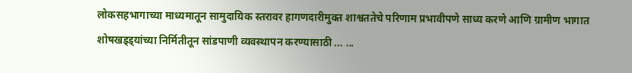लोकसहभागाच्या माध्यमातून सामुदायिक स्तरावर हागणदारीमुक्त शाश्वततेचे परिणाम प्रभावीपणे साध्य करणे आणि ग्रामीण भागात शोषखड्ड्यांच्या निर्मितीतून सांडपाणी व्यवस्थापन करण्यासाठी ... ...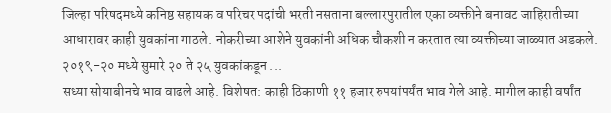जिल्हा परिषदमध्ये कनिष्ठ सहायक व परिचर पदांची भरती नसताना बल्लारपुरातील एका व्यक्तीने बनावट जाहिरातीच्या आधारावर काही युवकांना गाठले. नोकरीच्या आशेने युवकांनी अधिक चौकशी न करतात त्या व्यक्तीच्या जाळ्यात अडकले. २०१९-२० मध्ये सुमारे २० ते २५ युवकांकडून ...
सध्या सोयाबीनचे भाव वाढले आहे. विशेषत: काही ठिकाणी ११ हजार रुपयांपर्यंत भाव गेले आहे. मागील काही वर्षांत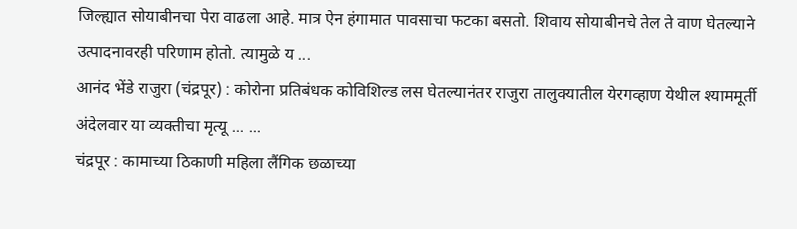जिल्ह्यात सोयाबीनचा पेरा वाढला आहे. मात्र ऐन हंगामात पावसाचा फटका बसतो. शिवाय सोयाबीनचे तेल ते वाण घेतल्याने उत्पादनावरही परिणाम होतो. त्यामुळे य ...
आनंद भेंडे राजुरा (चंद्रपूर) : कोरोना प्रतिबंधक कोविशिल्ड लस घेतल्यानंतर राजुरा तालुक्यातील येरगव्हाण येथील श्याममूर्ती अंदेलवार या व्यक्तीचा मृत्यू ... ...
चंद्रपूर : कामाच्या ठिकाणी महिला लैंगिक छळाच्या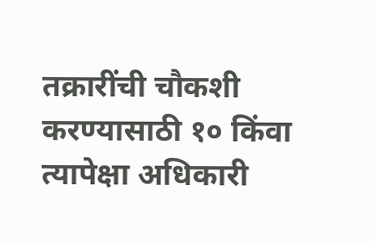तक्रारींची चौकशी करण्यासाठी १० किंवा त्यापेक्षा अधिकारी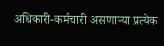अधिकारी-कर्मचारी असणाऱ्या प्रत्येक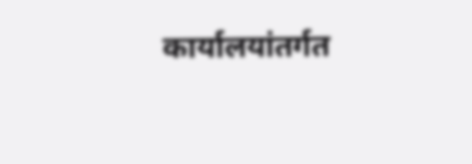कार्यालयांतर्गत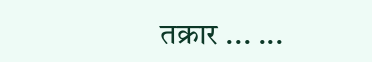तक्रार ... ...